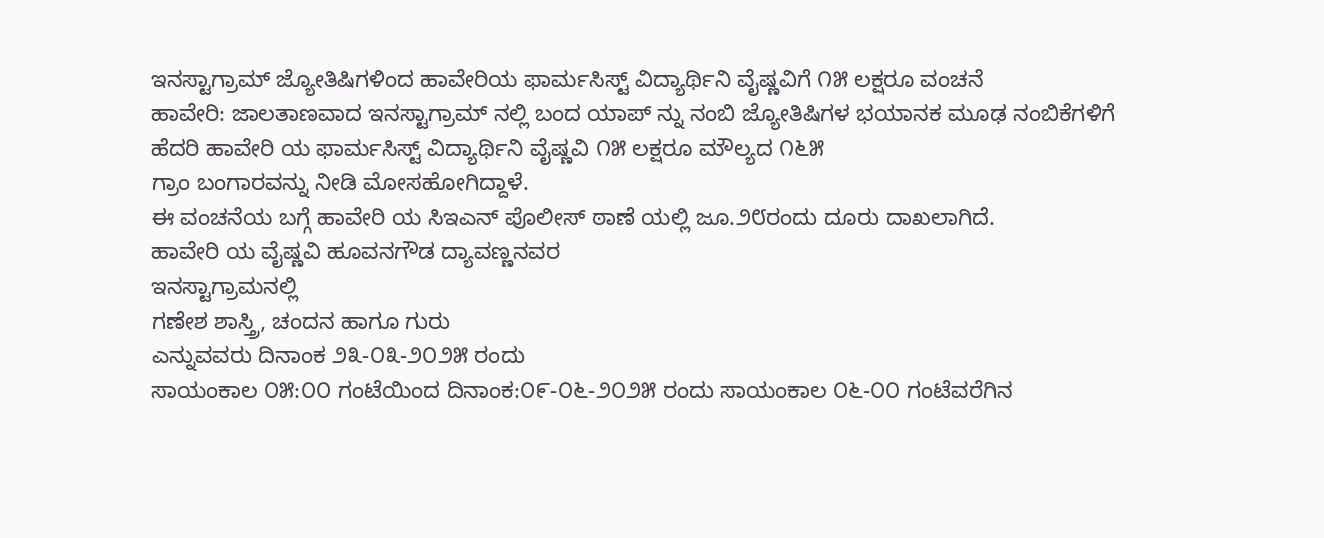ಇನಸ್ಟಾಗ್ರಾಮ್ ಜ್ಯೋತಿಷಿಗಳಿಂದ ಹಾವೇರಿಯ ಫಾರ್ಮಸಿಸ್ಟ್ ವಿದ್ಯಾರ್ಥಿನಿ ವೈಷ್ಣವಿಗೆ ೧೫ ಲಕ್ಷರೂ ವಂಚನೆ
ಹಾವೇರಿ: ಜಾಲತಾಣವಾದ ಇನಸ್ಟಾಗ್ರಾಮ್ ನಲ್ಲಿ ಬಂದ ಯಾಪ್ ನ್ನು ನಂಬಿ ಜ್ಯೋತಿಷಿಗಳ ಭಯಾನಕ ಮೂಢ ನಂಬಿಕೆಗಳಿಗೆ ಹೆದರಿ ಹಾವೇರಿ ಯ ಫಾರ್ಮಸಿಸ್ಟ್ ವಿದ್ಯಾರ್ಥಿನಿ ವೈಷ್ಣವಿ ೧೫ ಲಕ್ಷರೂ ಮೌಲ್ಯದ ೧೬೫
ಗ್ರಾಂ ಬಂಗಾರವನ್ನು ನೀಡಿ ಮೋಸಹೋಗಿದ್ದಾಳೆ.
ಈ ವಂಚನೆಯ ಬಗ್ಗೆ ಹಾವೇರಿ ಯ ಸಿಇಎನ್ ಪೊಲೀಸ್ ಠಾಣೆ ಯಲ್ಲಿ ಜೂ.೨೮ರಂದು ದೂರು ದಾಖಲಾಗಿದೆ.
ಹಾವೇರಿ ಯ ವೈಷ್ಣವಿ ಹೂವನಗೌಡ ದ್ಯಾವಣ್ಣನವರ
ಇನಸ್ಟಾಗ್ರಾಮನಲ್ಲಿ
ಗಣೇಶ ಶಾಸ್ತ್ರಿ, ಚಂದನ ಹಾಗೂ ಗುರು
ಎನ್ನುವವರು ದಿನಾಂಕ ೨೩-೦೩-೨೦೨೫ ರಂದು
ಸಾಯಂಕಾಲ ೦೫:೦೦ ಗಂಟೆಯಿಂದ ದಿನಾಂಕ:೦೯-೦೬-೨೦೨೫ ರಂದು ಸಾಯಂಕಾಲ ೦೬-೦೦ ಗಂಟೆವರೆಗಿನ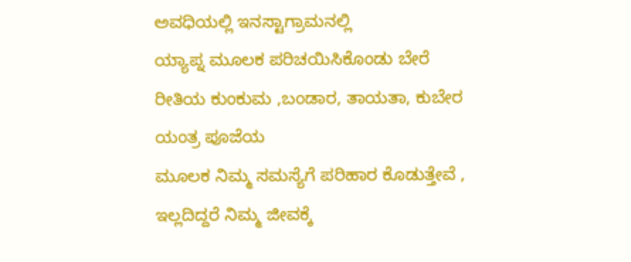ಅವಧಿಯಲ್ಲಿ ಇನಸ್ಟಾಗ್ರಾಮನಲ್ಲಿ
ಯ್ಯಾಪ್ನ ಮೂಲಕ ಪರಿಚಯಿಸಿಕೊಂಡು ಬೇರೆ ರೀತಿಯ ಕುಂಕುಮ ,ಬಂಡಾರ, ತಾಯತಾ, ಕುಬೇರ ಯಂತ್ರ ಪೂಜೆಯ
ಮೂಲಕ ನಿಮ್ಮ ಸಮಸ್ಯೆಗೆ ಪರಿಹಾರ ಕೊಡುತ್ತೇವೆ , ಇಲ್ಲದಿದ್ದರೆ ನಿಮ್ಮ ಜೀವಕ್ಕೆ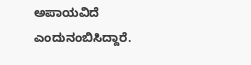ಅಪಾಯವಿದೆ ಎಂದುನಂಬಿಸಿದ್ದಾರೆ.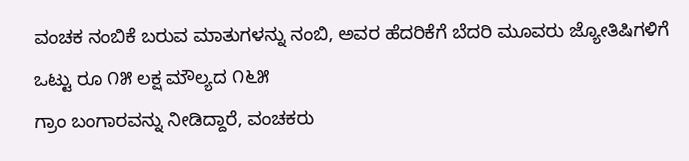ವಂಚಕ ನಂಬಿಕೆ ಬರುವ ಮಾತುಗಳನ್ನು ನಂಬಿ, ಅವರ ಹೆದರಿಕೆಗೆ ಬೆದರಿ ಮೂವರು ಜ್ಯೋತಿಷಿಗಳಿಗೆ
ಒಟ್ಟು ರೂ ೧೫ ಲಕ್ಷ ಮೌಲ್ಯದ ೧೬೫
ಗ್ರಾಂ ಬಂಗಾರವನ್ನು ನೀಡಿದ್ದಾರೆ, ವಂಚಕರು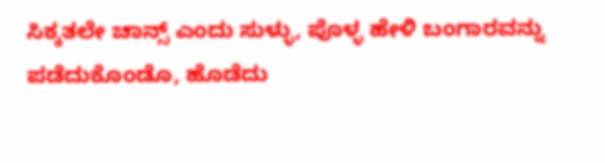ಸಿಕ್ಕತಲೇ ಚಾನ್ಸ್ ಎಂದು ಸುಳ್ಳು, ಪೊಳ್ಳ ಹೇಳಿ ಬಂಗಾರವನ್ನು ಪಡೆದುಕೊಂಡೊ, ಹೊಡೆದು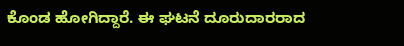ಕೊಂಡ ಹೋಗಿದ್ದಾರೆ. ಈ ಘಟನೆ ದೂರುದಾರರಾದ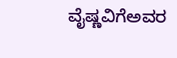ವೈಷ್ಣವಿಗೆಅವರ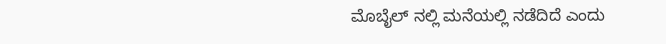ಮೊಬೈಲ್ ನಲ್ಲಿ ಮನೆಯಲ್ಲಿ ನಡೆದಿದೆ ಎಂದು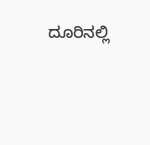ದೂರಿನಲ್ಲಿ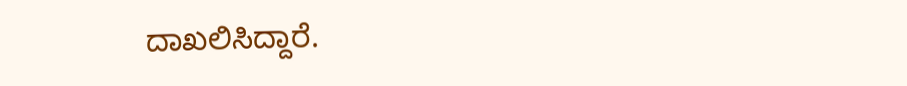ದಾಖಲಿಸಿದ್ದಾರೆ.